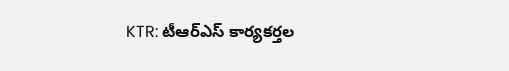KTR: టీఆర్ఎస్ కార్యకర్తల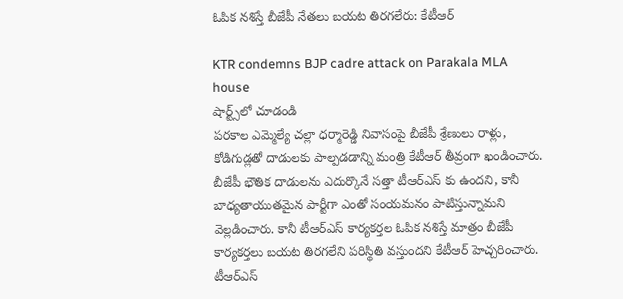ఓపిక నశిస్తే బీజేపీ నేతలు బయట తిరగలేరు: కేటీఆర్

KTR condemns BJP cadre attack on Parakala MLA house
షార్ట్స్‌లో చూడండి
పరకాల ఎమ్మెల్యే చల్లా ధర్మారెడ్డి నివాసంపై బీజేపీ శ్రేణులు రాళ్లు, కోడిగుడ్లతో దాడులకు పాల్పడడాన్ని మంత్రి కేటీఆర్ తీవ్రంగా ఖండించారు. బీజేపీ భౌతిక దాడులను ఎదుర్కొనే సత్తా టీఆర్ఎస్ కు ఉందని, కానీ బాధ్యతాయుతమైన పార్టీగా ఎంతో సంయమనం పాటిస్తున్నామని వెల్లడించారు. కానీ టీఆర్ఎస్ కార్యకర్తల ఓపిక నశిస్తే మాత్రం బీజేపీ కార్యకర్తలు బయట తిరగలేని పరిస్థితి వస్తుందని కేటీఆర్ హెచ్చరించారు. టీఆర్ఎస్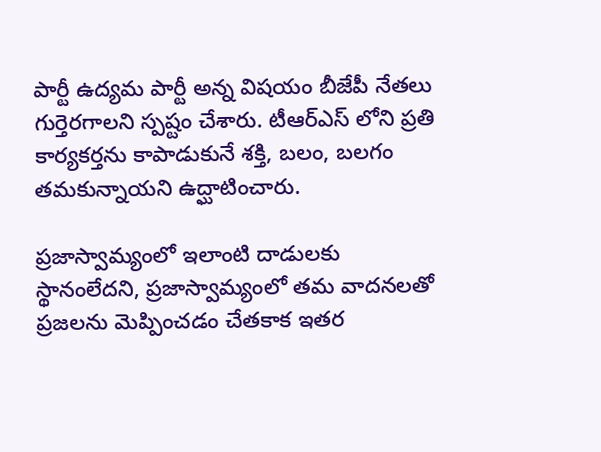పార్టీ ఉద్యమ పార్టీ అన్న విషయం బీజేపీ నేతలు గుర్తెరగాలని స్పష్టం చేశారు. టీఆర్ఎస్ లోని ప్రతి కార్యకర్తను కాపాడుకునే శక్తి, బలం, బలగం తమకున్నాయని ఉద్ఘాటించారు.

ప్రజాస్వామ్యంలో ఇలాంటి దాడులకు స్థానంలేదని, ప్రజాస్వామ్యంలో తమ వాదనలతో ప్రజలను మెప్పించడం చేతకాక ఇతర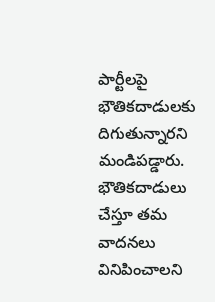పార్టీలపై భౌతికదాడులకు దిగుతున్నారని మండిపడ్డారు. భౌతికదాడులు చేస్తూ తమ వాదనలు వినిపించాలని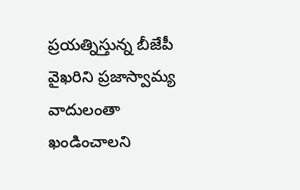ప్రయత్నిస్తున్న బీజేపీ వైఖరిని ప్రజాస్వామ్య వాదులంతా ఖండించాలని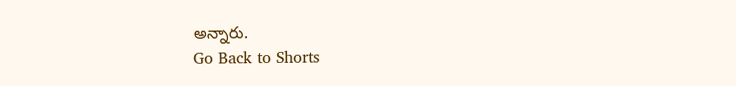అన్నారు.
Go Back to Shorts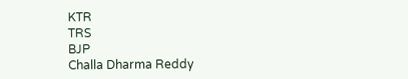KTR
TRS
BJP
Challa Dharma Reddy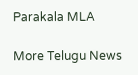Parakala MLA

More Telugu News